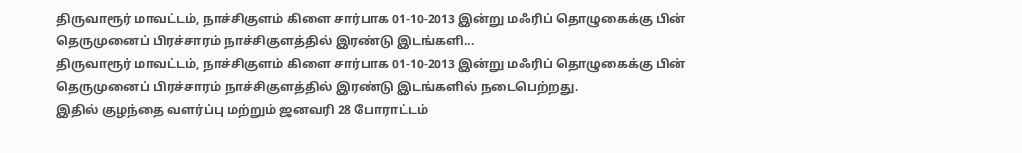திருவாரூர் மாவட்டம், நாச்சிகுளம் கிளை சார்பாக 01-10-2013 இன்று மஃரிப் தொழுகைக்கு பின் தெருமுனைப் பிரச்சாரம் நாச்சிகுளத்தில் இரண்டு இடங்களி...
திருவாரூர் மாவட்டம், நாச்சிகுளம் கிளை சார்பாக 01-10-2013 இன்று மஃரிப் தொழுகைக்கு பின் தெருமுனைப் பிரச்சாரம் நாச்சிகுளத்தில் இரண்டு இடங்களில் நடைபெற்றது.
இதில் குழந்தை வளர்ப்பு மற்றும் ஜனவரி 28 போராட்டம்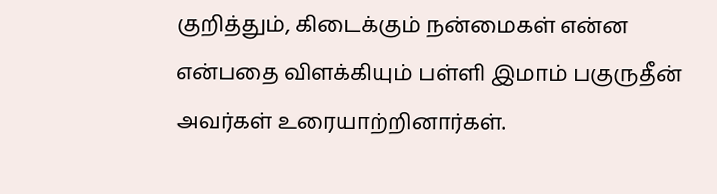குறித்தும், கிடைக்கும் நன்மைகள் என்ன என்பதை விளக்கியும் பள்ளி இமாம் பகுருதீன் அவர்கள் உரையாற்றினார்கள்.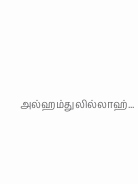அல்ஹம்துலில்லாஹ்...